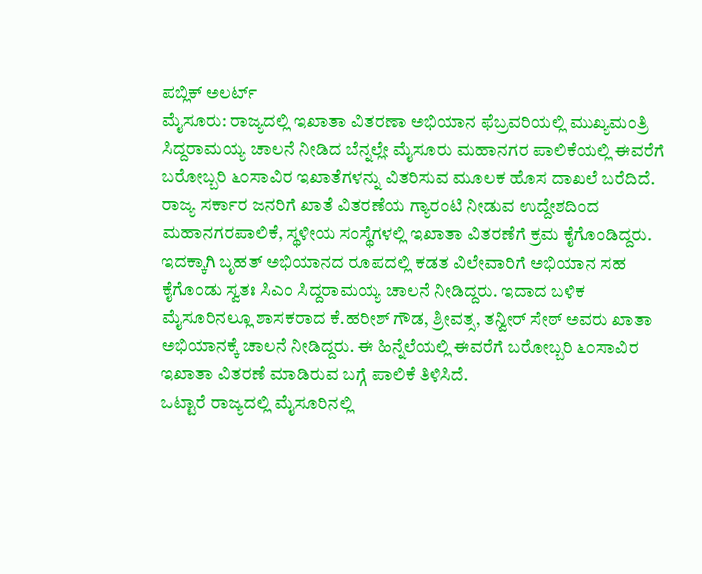ಪಬ್ಲಿಕ್ ಅಲರ್ಟ್
ಮೈಸೂರು: ರಾಜ್ಯದಲ್ಲಿ ಇಖಾತಾ ವಿತರಣಾ ಅಭಿಯಾನ ಫೆಬ್ರವರಿಯಲ್ಲಿ ಮುಖ್ಯಮಂತ್ರಿ ಸಿದ್ದರಾಮಯ್ಯ ಚಾಲನೆ ನೀಡಿದ ಬೆನ್ನಲ್ಲೇ ಮೈಸೂರು ಮಹಾನಗರ ಪಾಲಿಕೆಯಲ್ಲಿ ಈವರೆಗೆ ಬರೋಬ್ಬರಿ ೬೦ಸಾವಿರ ಇಖಾತೆಗಳನ್ನು ವಿತರಿಸುವ ಮೂಲಕ ಹೊಸ ದಾಖಲೆ ಬರೆದಿದೆ.
ರಾಜ್ಯ ಸರ್ಕಾರ ಜನರಿಗೆ ಖಾತೆ ವಿತರಣೆಯ ಗ್ಯಾರಂಟಿ ನೀಡುವ ಉದ್ದೇಶದಿಂದ ಮಹಾನಗರಪಾಲಿಕೆ, ಸ್ಥಳೀಯ ಸಂಸ್ಥೆಗಳಲ್ಲಿ ಇಖಾತಾ ವಿತರಣೆಗೆ ಕ್ರಮ ಕೈಗೊಂಡಿದ್ದರು. ಇದಕ್ಕಾಗಿ ಬೃಹತ್ ಅಭಿಯಾನದ ರೂಪದಲ್ಲಿ ಕಡತ ವಿಲೇವಾರಿಗೆ ಅಭಿಯಾನ ಸಹ ಕೈಗೊಂಡು ಸ್ವತಃ ಸಿಎಂ ಸಿದ್ದರಾಮಯ್ಯ ಚಾಲನೆ ನೀಡಿದ್ದರು. ಇದಾದ ಬಳಿಕ ಮೈಸೂರಿನಲ್ಲೂ ಶಾಸಕರಾದ ಕೆ.ಹರೀಶ್ ಗೌಡ, ಶ್ರೀವತ್ಸ, ತನ್ವೀರ್ ಸೇಠ್ ಅವರು ಖಾತಾ ಅಭಿಯಾನಕ್ಕೆ ಚಾಲನೆ ನೀಡಿದ್ದರು. ಈ ಹಿನ್ನೆಲೆಯಲ್ಲಿ ಈವರೆಗೆ ಬರೋಬ್ಬರಿ ೬೦ಸಾವಿರ ಇಖಾತಾ ವಿತರಣೆ ಮಾಡಿರುವ ಬಗ್ಗೆ ಪಾಲಿಕೆ ತಿಳಿಸಿದೆ.
ಒಟ್ಟಾರೆ ರಾಜ್ಯದಲ್ಲಿ ಮೈಸೂರಿನಲ್ಲಿ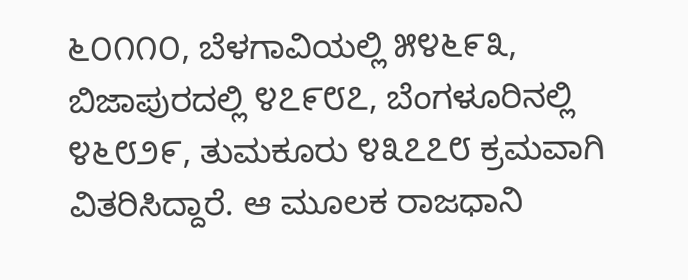೬೦೧೧೦, ಬೆಳಗಾವಿಯಲ್ಲಿ ೫೪೬೯೩, ಬಿಜಾಪುರದಲ್ಲಿ ೪೭೯೮೭, ಬೆಂಗಳೂರಿನಲ್ಲಿ ೪೬೮೨೯, ತುಮಕೂರು ೪೩೭೭೮ ಕ್ರಮವಾಗಿ ವಿತರಿಸಿದ್ದಾರೆ. ಆ ಮೂಲಕ ರಾಜಧಾನಿ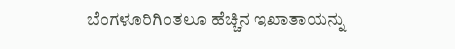ಬೆಂಗಳೂರಿಗಿಂತಲೂ ಹೆಚ್ಚಿನ ಇಖಾತಾಯನ್ನು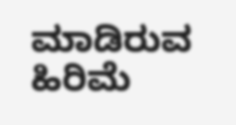ಮಾಡಿರುವ ಹಿರಿಮೆ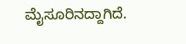ಮೈಸೂರಿನದ್ದಾಗಿದೆ.